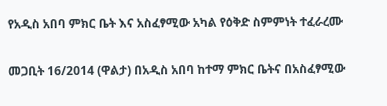የአዲስ አበባ ምክር ቤት እና አስፈፃሚው አካል የዕቅድ ስምምነት ተፈራረሙ

መጋቢት 16/2014 (ዋልታ) በአዲስ አበባ ከተማ ምክር ቤትና በአስፈፃሚው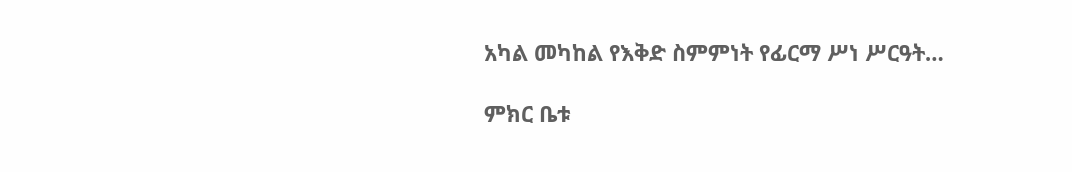አካል መካከል የእቅድ ስምምነት የፊርማ ሥነ ሥርዓት…

ምክር ቤቱ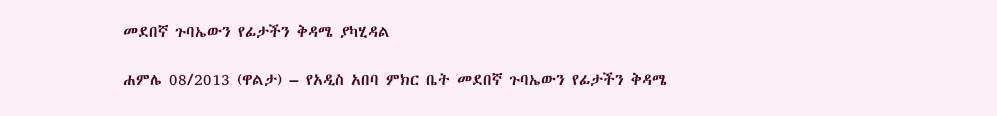መደበኛ ጉባኤውን የፊታችን ቅዳሜ ያካሂዳል

ሐምሌ 08/2013 (ዋልታ) – የአዲስ አበባ ምክር ቤት መደበኛ ጉባኤውን የፊታችን ቅዳሜ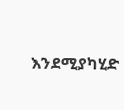እንደሚያካሂድ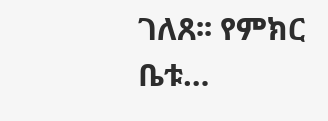ገለጸ፡፡ የምክር ቤቱ…